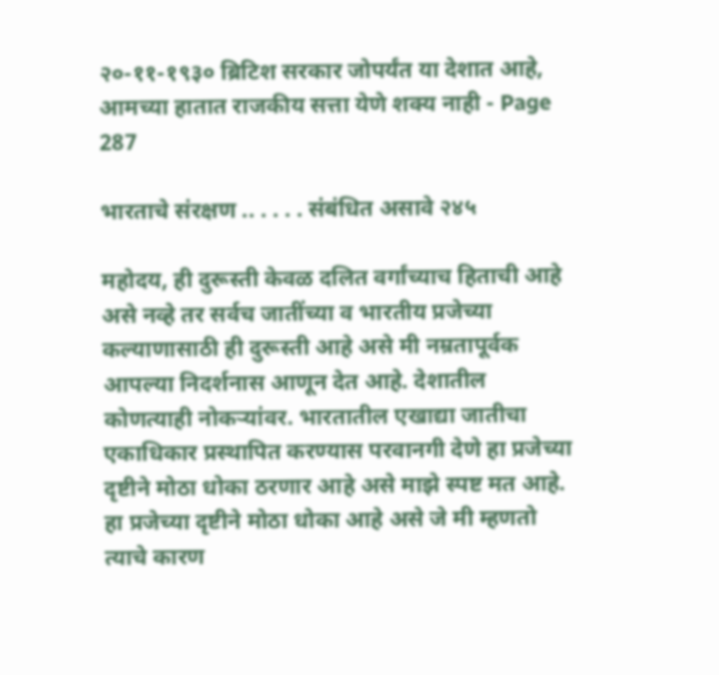२०-११-१९३० ब्रिटिश सरकार जोपर्यंत या देशात आहे, आमच्या हातात राजकीय सत्ता येणे शक्य नाही - Page 287

भारताचे संरक्षण .. . . . . संबंधित असावे २४५

महोदय, ही दुरूस्ती केवळ दलित वर्गांच्याच हिताची आहे असे नव्हे तर सर्वच जातींच्या व भारतीय प्रजेच्या कल्याणासाठी ही दुरूस्ती आहे असे मी नम्रतापूर्वक आपल्या निदर्शनास आणून देत आहे. देशातील कोणत्याही नोकऱ्यांवर. भारतातील एखाद्या जातीचा एकाधिकार प्रस्थापित करण्यास परवानगी देणे हा प्रजेच्या दृष्टीने मोठा धोका ठरणार आहे असे माझे स्पष्ट मत आहे. हा प्रजेच्या दृष्टीने मोठा धोका आहे असे जे मी म्हणतो त्याचे कारण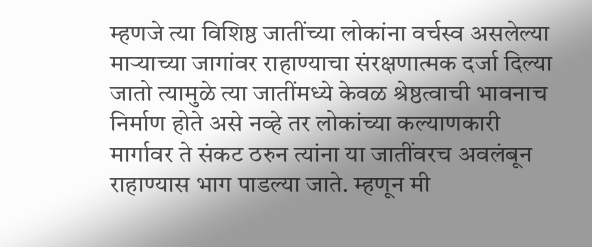म्हणजे त्या विशिष्ठ जातींच्या लोकांना वर्चस्व असलेल्या माऱ्याच्या जागांवर राहाण्याचा संरक्षणात्मक दर्जा दिल्या जातो त्यामुळे त्या जातींमध्ये केवळ श्रेष्ठत्वाची भावनाच निर्माण होते असे नव्हे तर लोकांच्या कल्याणकारी मार्गावर ते संकट ठरुन त्यांना या जातींवरच अवलंबून राहाण्यास भाग पाडल्या जाते. म्हणून मी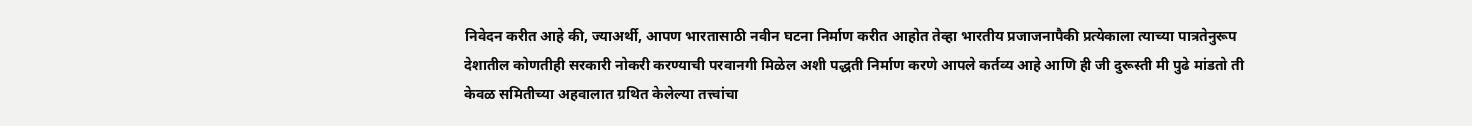निवेदन करीत आहे की, ज्याअर्थी, आपण भारतासाठी नवीन घटना निर्माण करीत आहोत तेव्हा भारतीय प्रजाजनापैकी प्रत्येकाला त्याच्या पात्रतेनुरूप देशातील कोणतीही सरकारी नोकरी करण्याची परवानगी मिळेल अशी पद्धती निर्माण करणे आपले कर्तव्य आहे आणि ही जी दुरूस्ती मी पुढे मांडतो ती केवळ समितीच्या अहवालात ग्रथित केलेल्या तत्त्वांचा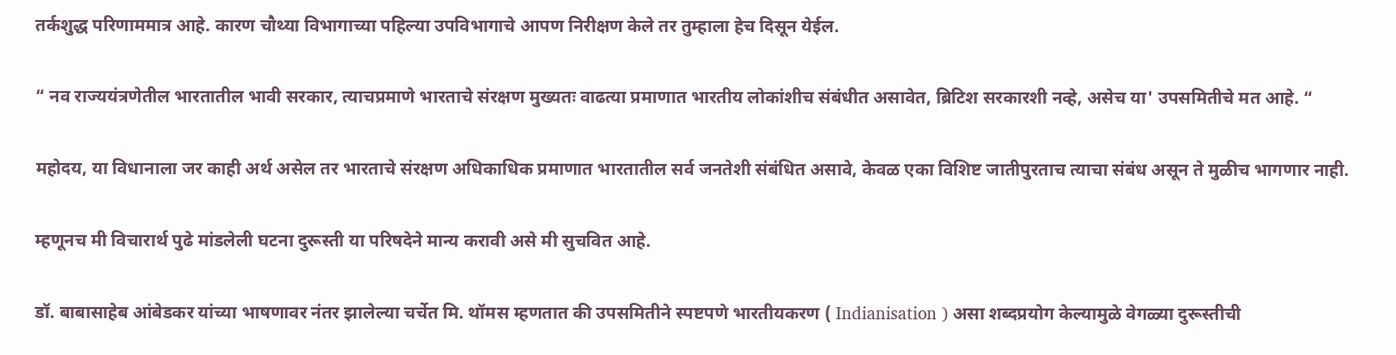तर्कशुद्ध परिणाममात्र आहे. कारण चौथ्या विभागाच्या पहिल्या उपविभागाचे आपण निरीक्षण केले तर तुम्हाला हेच दिसून येईल.

“ नव राज्ययंत्रणेतील भारतातील भावी सरकार, त्याचप्रमाणे भारताचे संरक्षण मुख्यतः वाढत्या प्रमाणात भारतीय लोकांशीच संबंधीत असावेत, ब्रिटिश सरकारशी नव्हे, असेच या' उपसमितीचे मत आहे. “

महोदय, या विधानाला जर काही अर्थ असेल तर भारताचे संरक्षण अधिकाधिक प्रमाणात भारतातील सर्व जनतेशी संबंधित असावे, केवळ एका विशिष्ट जातीपुरताच त्याचा संबंध असून ते मुळीच भागणार नाही.

म्हणूनच मी विचारार्थ पुढे मांडलेली घटना दुरूस्ती या परिषदेने मान्य करावी असे मी सुचवित आहे.

डॉ. बाबासाहेब आंबेडकर यांच्या भाषणावर नंतर झालेल्या चर्चेत मि. थॉमस म्हणतात की उपसमितीने स्पष्टपणे भारतीयकरण ( Indianisation ) असा शब्दप्रयोग केल्यामुळे वेगळ्या दुरूस्तीची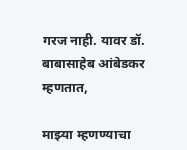गरज नाही. यावर डॉ. बाबासाहेब आंबेडकर म्हणतात,

माझ्या म्हणण्याचा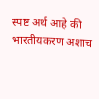स्पष्ट अर्थ आहे की भारतीयकरण अशाच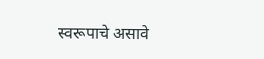स्वरूपाचे असावे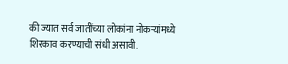की ज्यात सर्व जातींच्या लोकांना नोकऱ्यांमध्ये शिरकाव करण्याची संधी असावी.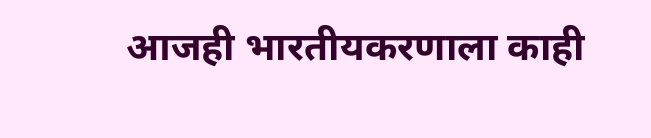आजही भारतीयकरणाला काही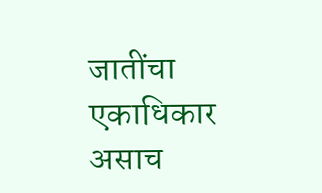जातींचा एकाधिकार असाच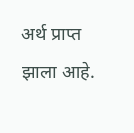अर्थ प्राप्त झाला आहे.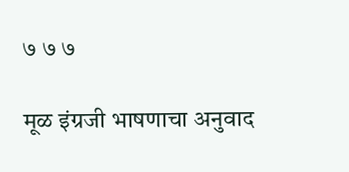७ ७ ७

मूळ इंग्रजी भाषणाचा अनुवाद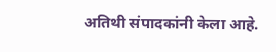अतिथी संपादकांनी केला आहे.